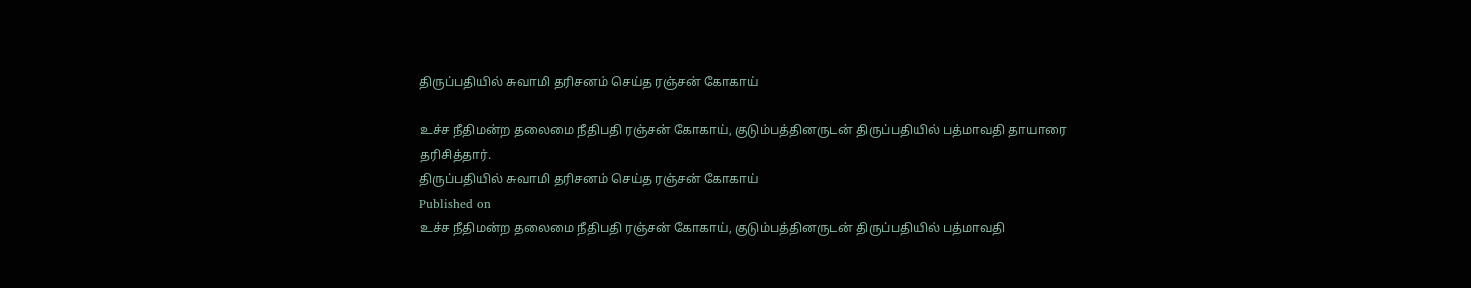திருப்பதியில் சுவாமி தரிசனம் செய்த ரஞ்சன் கோகாய்

உச்ச நீதிமன்ற தலைமை நீதிபதி ரஞ்சன் கோகாய், குடும்பத்தினருடன் திருப்பதியில் பத்மாவதி தாயாரை தரிசித்தார்.
திருப்பதியில் சுவாமி தரிசனம் செய்த ரஞ்சன் கோகாய்
Published on
உச்ச நீதிமன்ற தலைமை நீதிபதி ரஞ்சன் கோகாய், குடும்பத்தினருடன் திருப்பதியில் பத்மாவதி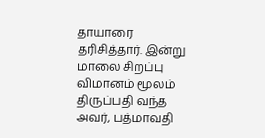தாயாரை தரிசித்தார். இன்று மாலை சிறப்பு விமானம் மூலம் திருப்பதி வந்த அவர், பத்மாவதி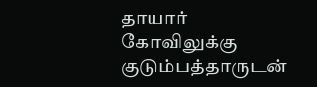தாயார் கோவிலுக்கு குடும்பத்தாருடன்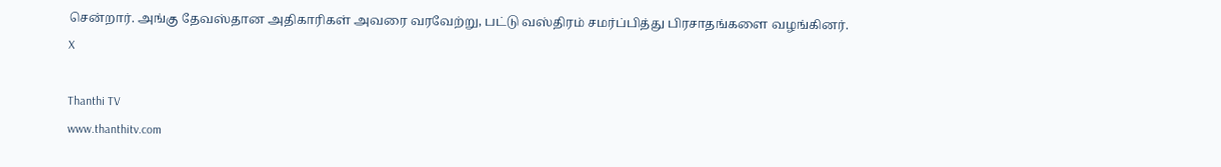சென்றார். அங்கு தேவஸ்தான அதிகாரிகள் அவரை வரவேற்று, பட்டு வஸ்திரம் சமர்ப்பித்து பிரசாதங்களை வழங்கினர்.
X

Thanthi TV
www.thanthitv.com